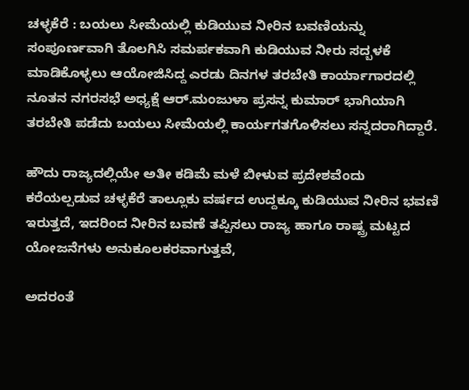ಚಳ್ಳಕೆರೆ : ಬಯಲು ಸೀಮೆಯಲ್ಲಿ ಕುಡಿಯುವ ನೀರಿನ ಬವಣಿಯನ್ನು ಸಂಪೂರ್ಣವಾಗಿ ತೊಲಗಿಸಿ ಸಮರ್ಪಕವಾಗಿ ಕುಡಿಯುವ ನೀರು ಸದ್ಬಳಕೆ ಮಾಡಿಕೊಳ್ಳಲು ಆಯೋಜಿಸಿದ್ದ ಎರಡು‌ ದಿನಗಳ ತರಬೇತಿ ಕಾರ್ಯಾಗಾರದಲ್ಲಿ ನೂತನ ನಗರಸಭೆ ಅಧ್ಯಕ್ಷೆ ಆರ್.ಮಂಜುಳಾ ಪ್ರಸನ್ನ ಕುಮಾರ್ ಭಾಗಿಯಾಗಿ ತರಬೇತಿ ಪಡೆದು ಬಯಲು ಸೀಮೆಯಲ್ಲಿ ಕಾರ್ಯಗತಗೊಳಿಸಲು ಸನ್ನದರಾಗಿದ್ದಾರೆ.

ಹೌದು ರಾಜ್ಯದಲ್ಲಿಯೇ ಅತೀ ಕಡಿಮೆ ಮಳೆ ಬೀಳುವ ಪ್ರದೇಶವೆಂದು ಕರೆಯಲ್ಪಡುವ ಚಳ್ಳಕೆರೆ ತಾಲ್ಲೂಕು ವರ್ಷದ ಉದ್ದಕ್ಕೂ ಕುಡಿಯುವ ನೀರಿನ ಭವಣಿ ಇರುತ್ತದೆ, ಇದರಿಂದ ನೀರಿನ ಬವಣೆ ತಪ್ಪಿಸಲು ರಾಜ್ಯ ಹಾಗೂ ರಾಷ್ಟ್ರ ಮಟ್ಟದ ಯೋಜನೆಗಳು ಅನುಕೂಲಕರವಾಗುತ್ತವೆ,

ಅದರಂತೆ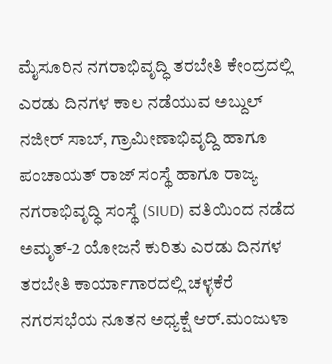ಮೈಸೂರಿನ ನಗರಾಭಿವೃದ್ಧಿ ತರಬೇತಿ ಕೇಂದ್ರದಲ್ಲಿ ಎರಡು ದಿನಗಳ ಕಾಲ ನಡೆಯುವ ಅಬ್ದುಲ್ ನಜೀರ್ ಸಾಬ್, ಗ್ರಾಮೀಣಾಭಿವೃದ್ದಿ ಹಾಗೂ ಪಂಚಾಯತ್ ರಾಜ್ ಸಂಸ್ಥೆ ಹಾಗೂ ರಾಜ್ಯ ನಗರಾಭಿವೃದ್ಧಿ ಸಂಸ್ಥೆ (SIUD) ವತಿಯಿಂದ ನಡೆದ ಅಮೃತ್-2 ಯೋಜನೆ ಕುರಿತು ಎರಡು ದಿನಗಳ ತರಬೇತಿ ಕಾರ್ಯಾಗಾರದಲ್ಲಿ ಚಳ್ಳಕೆರೆ ನಗರಸಭೆಯ ನೂತನ ಅಧ್ಯಕ್ಷೆ ಆರ್.ಮಂಜುಳಾ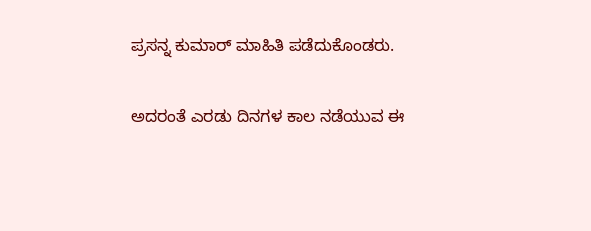ಪ್ರಸನ್ನ ಕುಮಾರ್ ಮಾಹಿತಿ ಪಡೆದುಕೊಂಡರು.

ಅದರಂತೆ ಎರಡು ದಿನಗಳ ಕಾಲ‌ ನಡೆಯುವ ಈ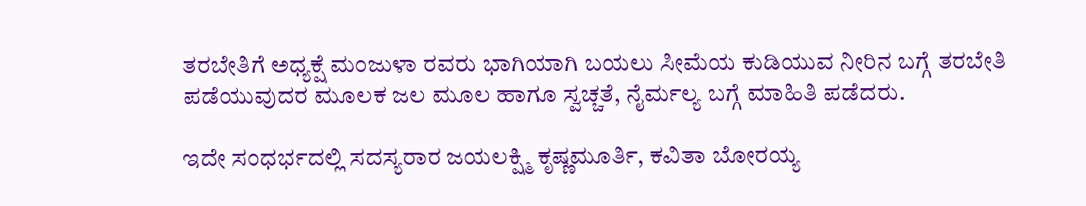ತರಬೇತಿಗೆ ಅಧ್ಯಕ್ಷೆ ಮಂಜುಳಾ ರವರು ಭಾಗಿಯಾಗಿ ಬಯಲು ಸೀಮೆಯ ಕುಡಿಯುವ ನೀರಿನ ಬಗ್ಗೆ ತರಬೇತಿ ಪಡೆಯುವುದರ ಮೂಲಕ ಜಲ ಮೂಲ ಹಾಗೂ ಸ್ವಚ್ಚತೆ, ನೈರ್ಮಲ್ಯ ಬಗ್ಗೆ ಮಾಹಿತಿ ಪಡೆದರು.

ಇದೇ ಸಂಧರ್ಭದಲ್ಲಿ ಸದಸ್ಯರಾರ ಜಯಲಕ್ಷ್ಮಿ ಕೃಷ್ಣಮೂರ್ತಿ, ಕವಿತಾ ಬೋರಯ್ಯ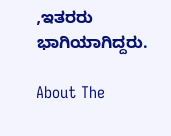,ಇತರರು ಭಾಗಿಯಾಗಿದ್ದರು.

About The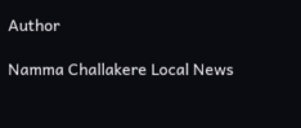Author

Namma Challakere Local News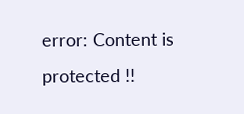error: Content is protected !!